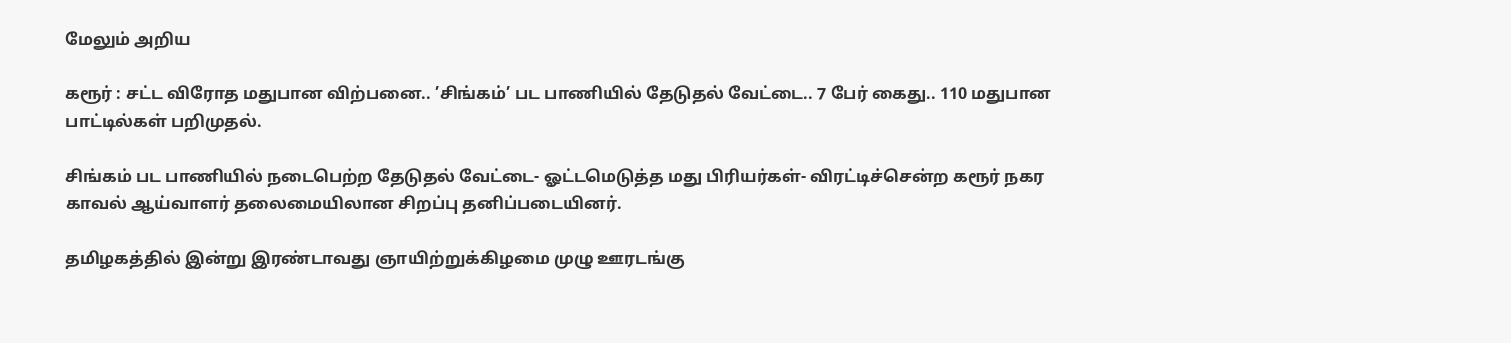மேலும் அறிய

கரூர் : சட்ட விரோத மதுபான விற்பனை.. ’சிங்கம்’ பட பாணியில் தேடுதல் வேட்டை.. 7 பேர் கைது.. 110 மதுபான பாட்டில்கள் பறிமுதல்.

சிங்கம் பட பாணியில் நடைபெற்ற தேடுதல் வேட்டை- ஓட்டமெடுத்த மது பிரியர்கள்- விரட்டிச்சென்ற கரூர் நகர காவல் ஆய்வாளர் தலைமையிலான சிறப்பு தனிப்படையினர்.

தமிழகத்தில் இன்று இரண்டாவது ஞாயிற்றுக்கிழமை முழு ஊரடங்கு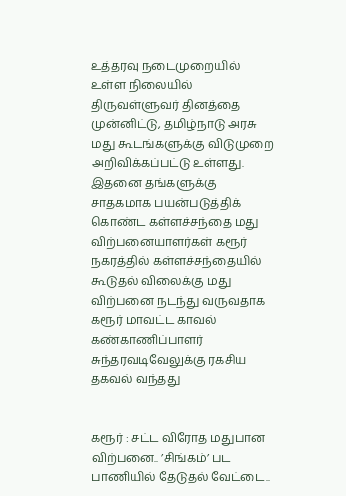உத்தரவு நடைமுறையில் உள்ள நிலையில் திருவள்ளுவர் தினத்தை முன்னிட்டு, தமிழ்நாடு அரசு மது கூடங்களுக்கு விடுமுறை அறிவிக்கப்பட்டு உள்ளது. இதனை தங்களுக்கு சாதகமாக பயன்படுத்திக் கொண்ட கள்ளச்சந்தை மது விற்பனையாளர்கள் கரூர் நகரத்தில் கள்ளச்சந்தையில் கூடுதல் விலைக்கு மது விற்பனை நடந்து வருவதாக கரூர் மாவட்ட காவல் கண்காணிப்பாளர் சுந்தரவடிவேலுக்கு ரகசிய தகவல் வந்தது


கரூர் : சட்ட விரோத மதுபான விற்பனை.. ’சிங்கம்’ பட பாணியில் தேடுதல் வேட்டை..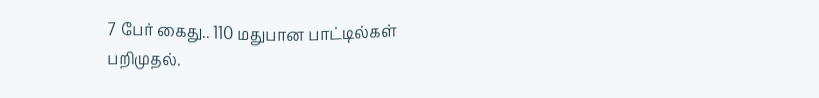7 பேர் கைது.. 110 மதுபான பாட்டில்கள் பறிமுதல்.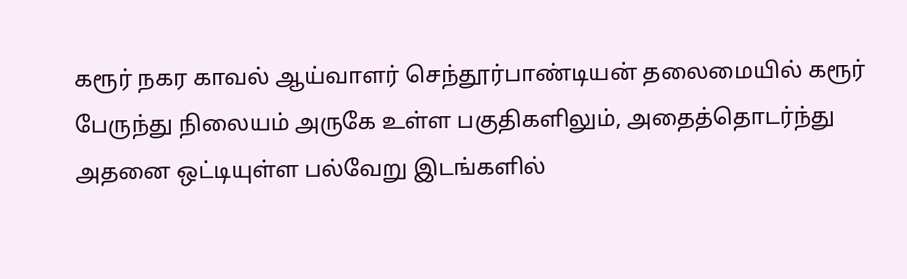கரூர் நகர காவல் ஆய்வாளர் செந்தூர்பாண்டியன் தலைமையில் கரூர் பேருந்து நிலையம் அருகே உள்ள பகுதிகளிலும், அதைத்தொடர்ந்து அதனை ஒட்டியுள்ள பல்வேறு இடங்களில்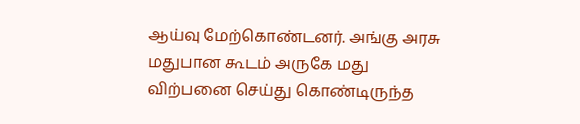ஆய்வு மேற்கொண்டனர். அங்கு அரசு மதுபான கூடம் அருகே மது விற்பனை செய்து கொண்டிருந்த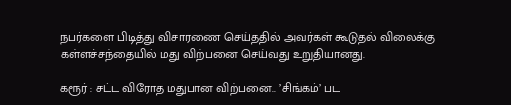நபர்களை பிடித்து விசாரணை செய்ததில் அவர்கள் கூடுதல் விலைக்கு கள்ளச்சந்தையில் மது விற்பனை செய்வது உறுதியானது.

கரூர் : சட்ட விரோத மதுபான விற்பனை.. ’சிங்கம்’ பட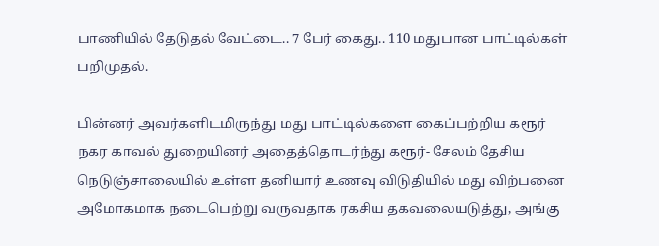பாணியில் தேடுதல் வேட்டை.. 7 பேர் கைது.. 110 மதுபான பாட்டில்கள் பறிமுதல்.

பின்னர் அவர்களிடமிருந்து மது பாட்டில்களை கைப்பற்றிய கரூர் நகர காவல் துறையினர் அதைத்தொடர்ந்து கரூர்- சேலம் தேசிய நெடுஞ்சாலையில் உள்ள தனியார் உணவு விடுதியில் மது விற்பனை அமோகமாக நடைபெற்று வருவதாக ரகசிய தகவலையடுத்து, அங்கு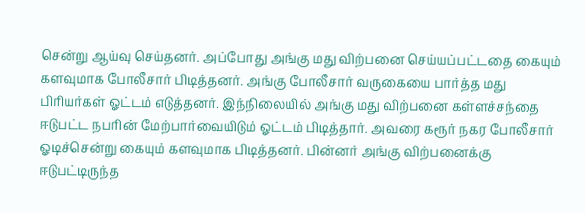சென்று ஆய்வு செய்தனர். அப்போது அங்கு மது விற்பனை செய்யப்பட்டதை கையும் களவுமாக போலீசார் பிடித்தனர். அங்கு போலீசார் வருகையை பார்த்த மது பிரியர்கள் ஓட்டம் எடுத்தனர். இந்நிலையில் அங்கு மது விற்பனை கள்ளச்சந்தை ஈடுபட்ட நபரின் மேற்பார்வையிடும் ஓட்டம் பிடித்தார். அவரை கரூர் நகர போலீசார் ஓடிச்சென்று கையும் களவுமாக பிடித்தனர். பின்னர் அங்கு விற்பனைக்கு ஈடுபட்டிருந்த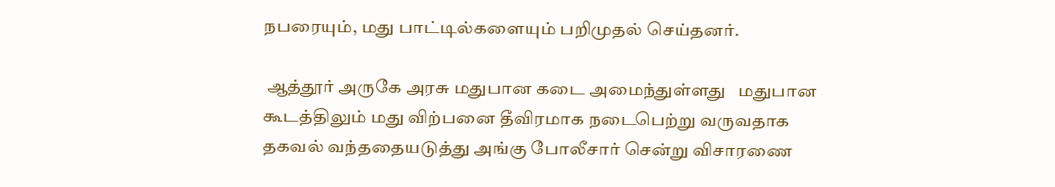நபரையும், மது பாட்டில்களையும் பறிமுதல் செய்தனர்.

 ஆத்தூர் அருகே அரசு மதுபான கடை அமைந்துள்ளது   மதுபான கூடத்திலும் மது விற்பனை தீவிரமாக நடைபெற்று வருவதாக தகவல் வந்ததையடுத்து அங்கு போலீசார் சென்று விசாரணை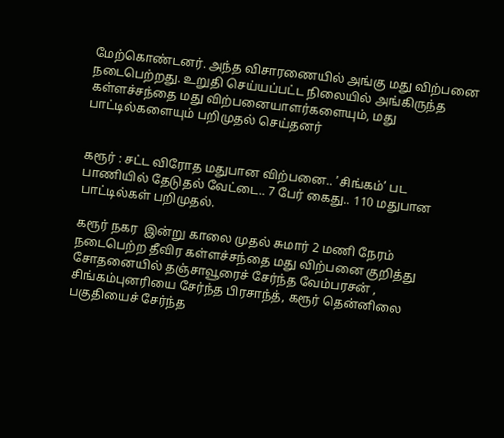மேற்கொண்டனர். அந்த விசாரணையில் அங்கு மது விற்பனை நடைபெற்றது. உறுதி செய்யப்பட்ட நிலையில் அங்கிருந்த கள்ளச்சந்தை மது விற்பனையாளர்களையும், மது பாட்டில்களையும் பறிமுதல் செய்தனர்


கரூர் : சட்ட விரோத மதுபான விற்பனை.. ’சிங்கம்’ பட பாணியில் தேடுதல் வேட்டை.. 7 பேர் கைது.. 110 மதுபான பாட்டில்கள் பறிமுதல்.

கரூர் நகர  இன்று காலை முதல் சுமார் 2 மணி நேரம் நடைபெற்ற தீவிர கள்ளச்சந்தை மது விற்பனை குறித்து சோதனையில் தஞ்சாவூரைச் சேர்ந்த வேம்பரசன் , சிங்கம்புனரியை சேர்ந்த பிரசாந்த், கரூர் தென்னிலை பகுதியைச் சேர்ந்த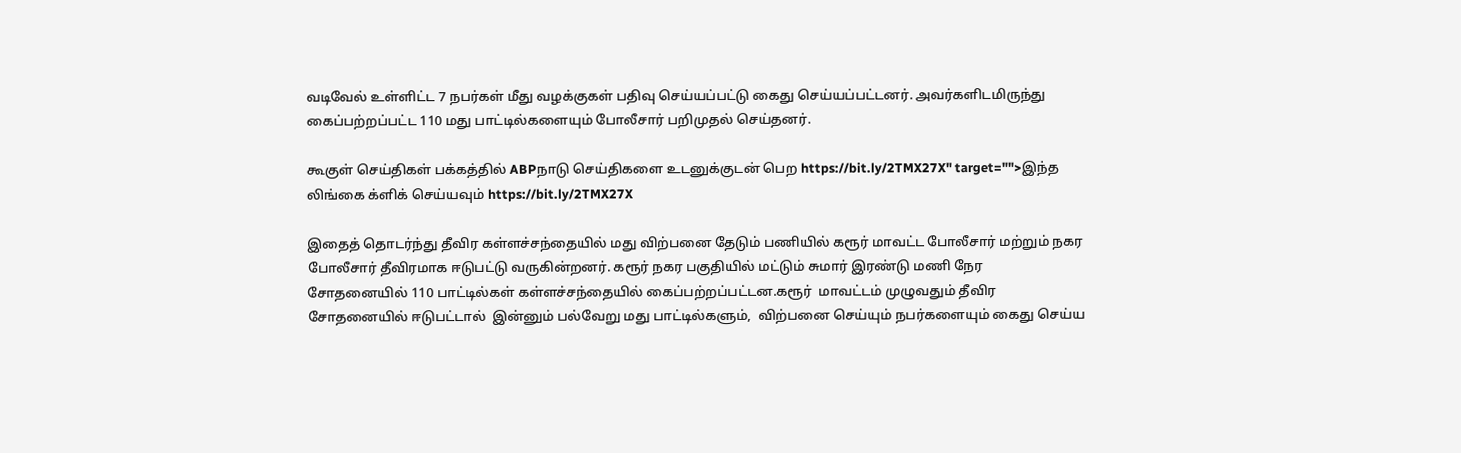வடிவேல் உள்ளிட்ட 7 நபர்கள் மீது வழக்குகள் பதிவு செய்யப்பட்டு கைது செய்யப்பட்டனர். அவர்களிடமிருந்து கைப்பற்றப்பட்ட 110 மது பாட்டில்களையும் போலீசார் பறிமுதல் செய்தனர்.

கூகுள் செய்திகள் பக்கத்தில் ABPநாடு செய்திகளை உடனுக்குடன் பெற https://bit.ly/2TMX27X" target="">இந்த லிங்கை க்ளிக் செய்யவும் https://bit.ly/2TMX27X

இதைத் தொடர்ந்து தீவிர கள்ளச்சந்தையில் மது விற்பனை தேடும் பணியில் கரூர் மாவட்ட போலீசார் மற்றும் நகர போலீசார் தீவிரமாக ஈடுபட்டு வருகின்றனர். கரூர் நகர பகுதியில் மட்டும் சுமார் இரண்டு மணி நேர சோதனையில் 110 பாட்டில்கள் கள்ளச்சந்தையில் கைப்பற்றப்பட்டன.கரூர்  மாவட்டம் முழுவதும் தீவிர சோதனையில் ஈடுபட்டால்  இன்னும் பல்வேறு மது பாட்டில்களும்,  விற்பனை செய்யும் நபர்களையும் கைது செய்ய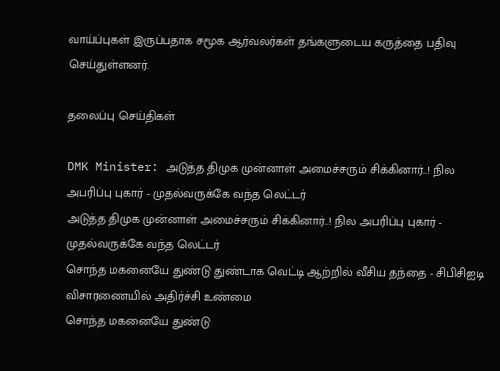வாய்ப்புகள் இருப்பதாக சமூக ஆர்வலர்கள் தங்களுடைய கருத்தை பதிவு செய்துள்ளனர்.

தலைப்பு செய்திகள்

DMK Minister: அடுத்த திமுக முன்னாள் அமைச்சரும் சிக்கினார்..! நில அபரிப்பு புகார் - முதல்வருக்கே வந்த லெட்டர்
அடுத்த திமுக முன்னாள் அமைச்சரும் சிக்கினார்..! நில அபரிப்பு புகார் - முதல்வருக்கே வந்த லெட்டர்
சொந்த மகனையே துண்டு துண்டாக வெட்டி ஆற்றில் வீசிய தந்தை - சிபிசிஐடி விசாரணையில் அதிர்ச்சி உண்மை
சொந்த மகனையே துண்டு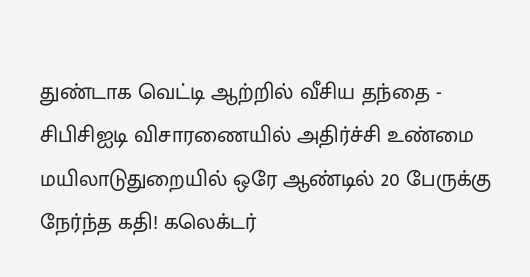துண்டாக வெட்டி ஆற்றில் வீசிய தந்தை - சிபிசிஐடி விசாரணையில் அதிர்ச்சி உண்மை
மயிலாடுதுறையில் ஒரே ஆண்டில் 20 பேருக்கு நேர்ந்த கதி! கலெக்டர்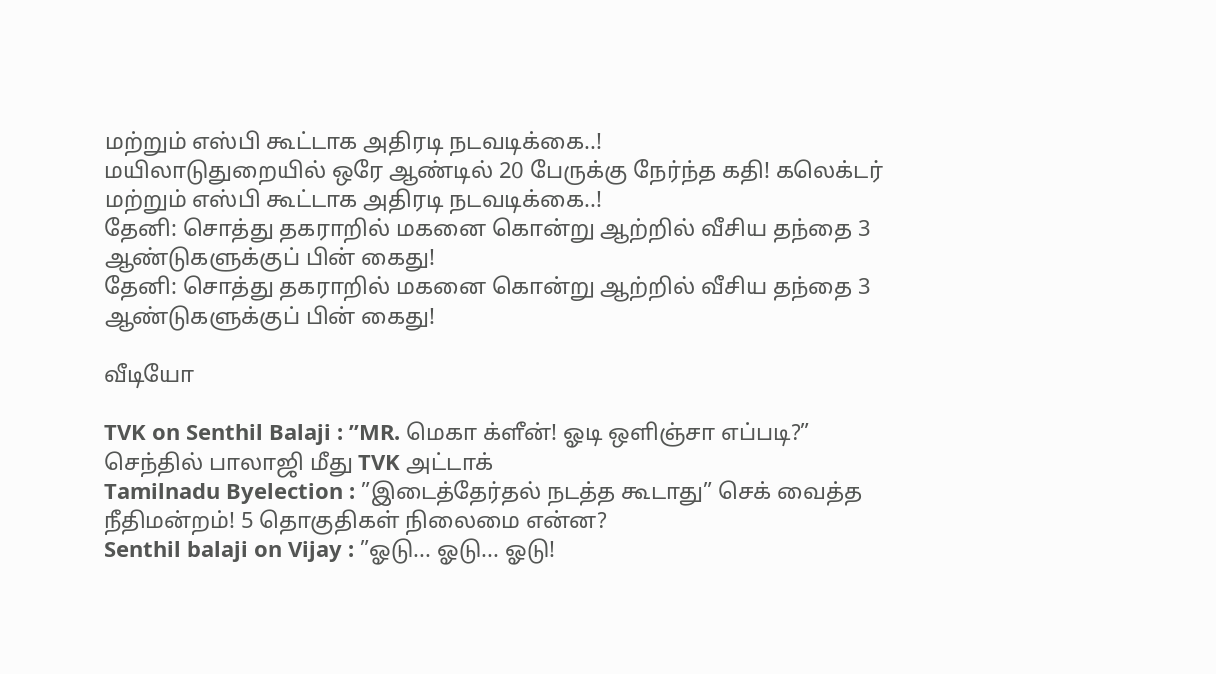மற்றும் எஸ்பி கூட்டாக அதிரடி நடவடிக்கை..!
மயிலாடுதுறையில் ஒரே ஆண்டில் 20 பேருக்கு நேர்ந்த கதி! கலெக்டர் மற்றும் எஸ்பி கூட்டாக அதிரடி நடவடிக்கை..!
தேனி: சொத்து தகராறில் மகனை கொன்று ஆற்றில் வீசிய தந்தை 3 ஆண்டுகளுக்குப் பின் கைது!
தேனி: சொத்து தகராறில் மகனை கொன்று ஆற்றில் வீசிய தந்தை 3 ஆண்டுகளுக்குப் பின் கைது!

வீடியோ

TVK on Senthil Balaji : ”MR. மெகா க்ளீன்! ஓடி ஒளிஞ்சா எப்படி?” செந்தில் பாலாஜி மீது TVK அட்டாக்
Tamilnadu Byelection : ”இடைத்தேர்தல் நடத்த கூடாது” செக் வைத்த நீதிமன்றம்! 5 தொகுதிகள் நிலைமை என்ன?
Senthil balaji on Vijay : ”ஓடு... ஓடு... ஓடு!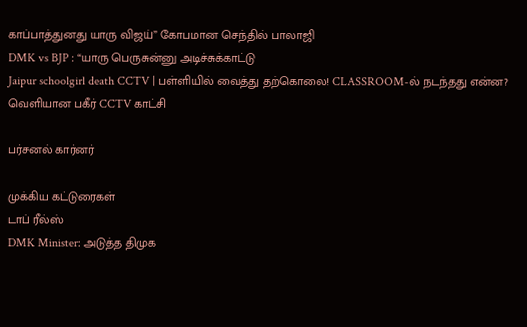காப்பாத்துனது யாரு விஜய்” கோபமான செந்தில் பாலாஜி
DMK vs BJP : “யாரு பெருசுன்னு அடிச்சுக்காட்டு
Jaipur schoolgirl death CCTV | பள்ளியில் வைத்து தற்கொலை! CLASSROOM-ல் நடந்தது என்ன? வெளியான பகீர் CCTV காட்சி

பர்சனல் கார்னர்

முக்கிய கட்டுரைகள்
டாப் ரீல்ஸ்
DMK Minister: அடுத்த திமுக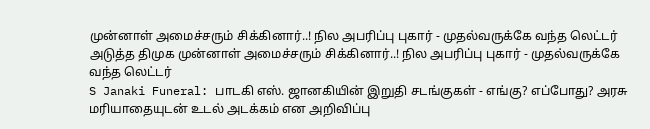முன்னாள் அமைச்சரும் சிக்கினார்..! நில அபரிப்பு புகார் - முதல்வருக்கே வந்த லெட்டர்
அடுத்த திமுக முன்னாள் அமைச்சரும் சிக்கினார்..! நில அபரிப்பு புகார் - முதல்வருக்கே வந்த லெட்டர்
S Janaki Funeral: பாடகி எஸ். ஜானகியின் இறுதி சடங்குகள் - எங்கு? எப்போது? அரசு மரியாதையுடன் உடல் அடக்கம் என அறிவிப்பு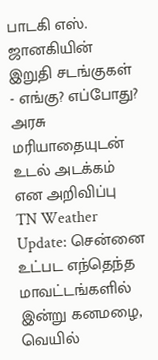பாடகி எஸ். ஜானகியின் இறுதி சடங்குகள் - எங்கு? எப்போது? அரசு மரியாதையுடன் உடல் அடக்கம் என அறிவிப்பு
TN Weather Update: சென்னை உட்பட எந்தெந்த மாவட்டங்களில் இன்று கனமழை, வெயில்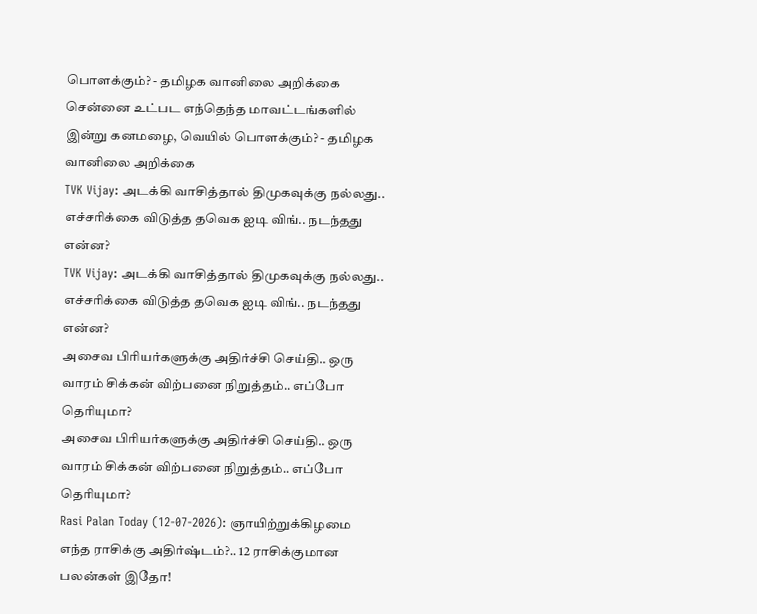பொளக்கும்? - தமிழக வானிலை அறிக்கை
சென்னை உட்பட எந்தெந்த மாவட்டங்களில் இன்று கனமழை, வெயில் பொளக்கும்? - தமிழக வானிலை அறிக்கை
TVK Vijay: அடக்கி வாசித்தால் திமுகவுக்கு நல்லது.. எச்சரிக்கை விடுத்த தவெக ஐடி விங்.. நடந்தது என்ன?
TVK Vijay: அடக்கி வாசித்தால் திமுகவுக்கு நல்லது.. எச்சரிக்கை விடுத்த தவெக ஐடி விங்.. நடந்தது என்ன?
அசைவ பிரியர்களுக்கு அதிர்ச்சி செய்தி.. ஒரு வாரம் சிக்கன் விற்பனை நிறுத்தம்.. எப்போ தெரியுமா?
அசைவ பிரியர்களுக்கு அதிர்ச்சி செய்தி.. ஒரு வாரம் சிக்கன் விற்பனை நிறுத்தம்.. எப்போ தெரியுமா?
Rasi Palan Today (12-07-2026): ஞாயிற்றுக்கிழமை எந்த ராசிக்கு அதிர்ஷ்டம்?.. 12 ராசிக்குமான பலன்கள் இதோ!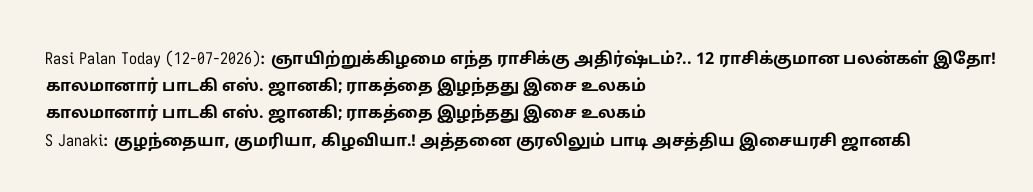Rasi Palan Today (12-07-2026): ஞாயிற்றுக்கிழமை எந்த ராசிக்கு அதிர்ஷ்டம்?.. 12 ராசிக்குமான பலன்கள் இதோ!
காலமானார் பாடகி எஸ். ஜானகி; ராகத்தை இழந்தது இசை உலகம்
காலமானார் பாடகி எஸ். ஜானகி; ராகத்தை இழந்தது இசை உலகம்
S Janaki: குழந்தையா, குமரியா, கிழவியா.! அத்தனை குரலிலும் பாடி அசத்திய இசையரசி ஜானகி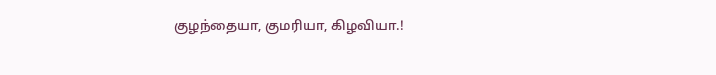குழந்தையா, குமரியா, கிழவியா.!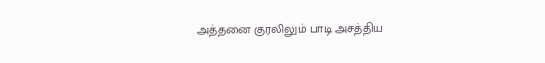அத்தனை குரலிலும் பாடி அசத்திய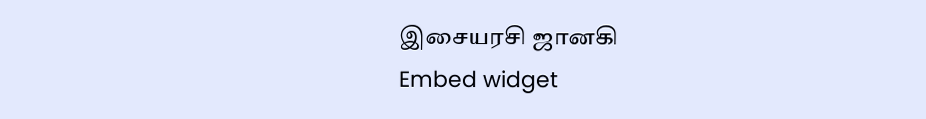இசையரசி ஜானகி
Embed widget